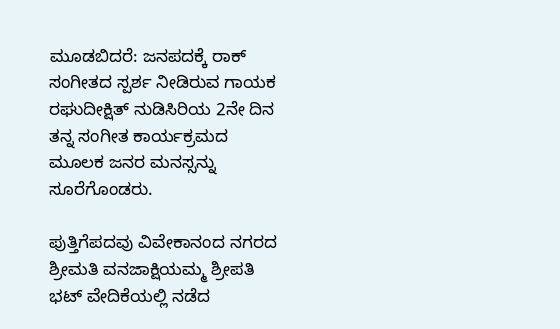ಮೂಡಬಿದರೆ: ಜನಪದಕ್ಕೆ ರಾಕ್ ಸಂಗೀತದ ಸ್ಪರ್ಶ ನೀಡಿರುವ ಗಾಯಕ ರಘುದೀಕ್ಷಿತ್ ನುಡಿಸಿರಿಯ 2ನೇ ದಿನ ತನ್ನ ಸಂಗೀತ ಕಾರ್ಯಕ್ರಮದ ಮೂಲಕ ಜನರ ಮನಸ್ಸನ್ನು ಸೂರೆಗೊಂಡರು.

ಪುತ್ತಿಗೆಪದವು ವಿವೇಕಾನಂದ ನಗರದ ಶ್ರೀಮತಿ ವನಜಾಕ್ಷಿಯಮ್ಮ ಶ್ರೀಪತಿ ಭಟ್ ವೇದಿಕೆಯಲ್ಲಿ ನಡೆದ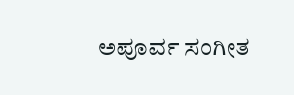ಅಪೂರ್ವ ಸಂಗೀತ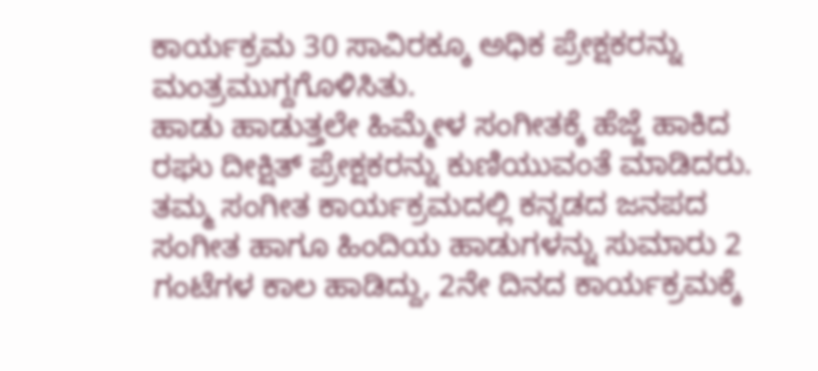ಕಾರ್ಯಕ್ರಮ 30 ಸಾವಿರಕ್ಕೂ ಅಧಿಕ ಪ್ರೇಕ್ಷಕರನ್ನು ಮಂತ್ರಮುಗ್ದಗೊಳಿಸಿತು.
ಹಾಡು ಹಾಡುತ್ತಲೇ ಹಿಮ್ಮೇಳ ಸಂಗೀತಕ್ಕೆ ಹೆಜ್ಜೆ ಹಾಕಿದ ರಘು ದೀಕ್ಷಿತ್ ಪ್ರೇಕ್ಷಕರನ್ನು ಕುಣಿಯುವಂತೆ ಮಾಡಿದರು. ತಮ್ಮ ಸಂಗೀತ ಕಾರ್ಯಕ್ರಮದಲ್ಲಿ ಕನ್ನಡದ ಜನಪದ ಸಂಗೀತ ಹಾಗೂ ಹಿಂದಿಯ ಹಾಡುಗಳನ್ನು ಸುಮಾರು 2 ಗಂಟೆಗಳ ಕಾಲ ಹಾಡಿದ್ದು, 2ನೇ ದಿನದ ಕಾರ್ಯಕ್ರಮಕ್ಕೆ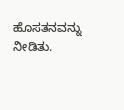ಹೊಸತನವನ್ನು ನೀಡಿತು.